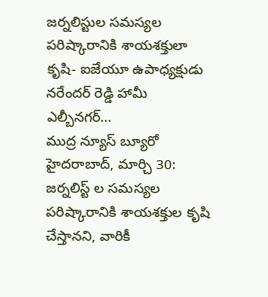జర్నలిస్టుల సమస్యల పరిష్కారానికి శాయశక్తులా కృషి- ఐజేయూ ఉపాధ్యక్షుడు నరేందర్ రెడ్డి హామీ ఎల్బీనగర్…
ముద్ర న్యూస్ బ్యూరో హైదరాబాద్, మార్చి 30:
జర్నలిస్ట్ ల సమస్యల పరిష్కారానికి శాయశక్తుల కృషి చేస్తానని, వారికీ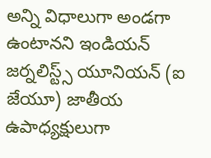అన్ని విధాలుగా అండగా ఉంటానని ఇండియన్ జర్నలిస్ట్స్ యూనియన్ (ఐ జేయూ) జాతీయ ఉపాధ్యక్షులుగా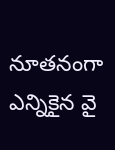నూతనంగా ఎన్నికైన వై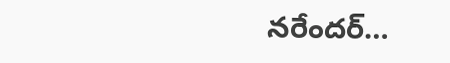నరేందర్…